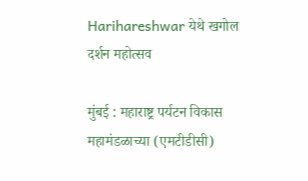Harihareshwar येथे खगोल दर्शन महोत्सव

मुंबई : महाराष्ट्र पर्यटन विकास महामंडळाच्या (एमटीडीसी)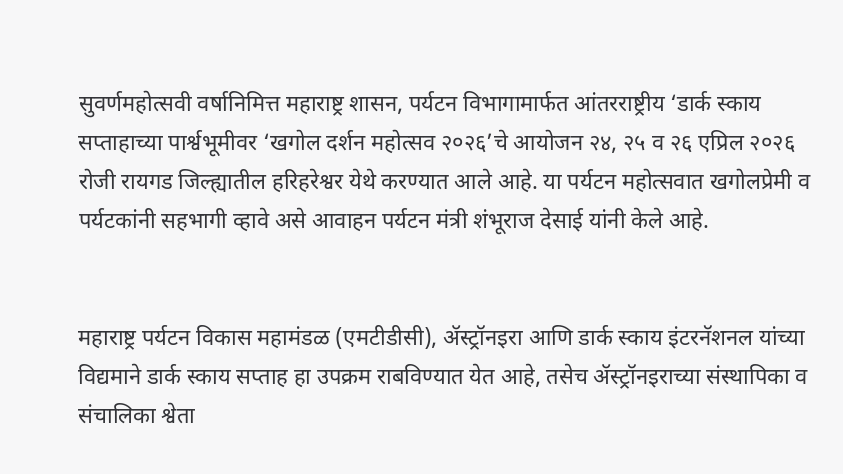सुवर्णमहोत्सवी वर्षानिमित्त महाराष्ट्र शासन, पर्यटन विभागामार्फत आंतरराष्ट्रीय ‘डार्क स्काय सप्ताहाच्या पार्श्वभूमीवर ‘खगोल दर्शन महोत्सव २०२६’चे आयोजन २४, २५ व २६ एप्रिल २०२६ रोजी रायगड जिल्ह्यातील हरिहरेश्वर येथे करण्यात आले आहे. या पर्यटन महोत्सवात खगोलप्रेमी व पर्यटकांनी सहभागी व्हावे असे आवाहन पर्यटन मंत्री शंभूराज देसाई यांनी केले आहे.


महाराष्ट्र पर्यटन विकास महामंडळ (एमटीडीसी), ॲस्ट्रॉनइरा आणि डार्क स्काय इंटरनॅशनल यांच्या विद्यमाने डार्क स्काय सप्ताह हा उपक्रम राबविण्यात येत आहे, तसेच ॲस्ट्रॉनइराच्या संस्थापिका व संचालिका श्वेता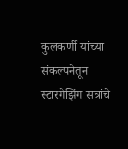कुलकर्णी यांच्या संकल्पनेतून स्टारगेझिंग सत्रांचे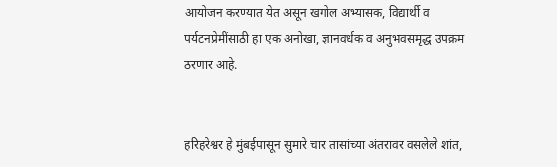आयोजन करण्यात येत असून खगोल अभ्यासक, विद्यार्थी व पर्यटनप्रेमींसाठी हा एक अनोखा, ज्ञानवर्धक व अनुभवसमृद्ध उपक्रम ठरणार आहे.


हरिहरेश्वर हे मुंबईपासून सुमारे चार तासांच्या अंतरावर वसलेले शांत,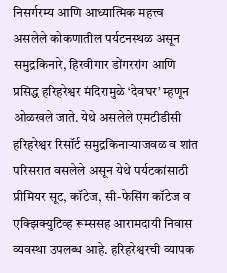निसर्गरम्य आणि आध्यात्मिक महत्त्व असलेले कोकणातील पर्यटनस्थळ असून समुद्रकिनारे, हिरवीगार डोंगररांग आणि प्रसिद्ध हरिहरेश्वर मंदिरामुळे ‘देवघर’ म्हणून ओळखले जाते. येथे असलेले एमटीडीसी हरिहरेश्वर रिसॉर्ट समुद्रकिनाऱ्याजवळ व शांत परिसरात वसलेले असून येथे पर्यटकांसाठी प्रीमियर सूट, कॉटेज, सी-फेसिंग कॉटेज व एक्झिक्युटिव्ह रूम्ससह आरामदायी निवास व्यवस्था उपलब्ध आहे. हरिहरेश्वरची व्यापक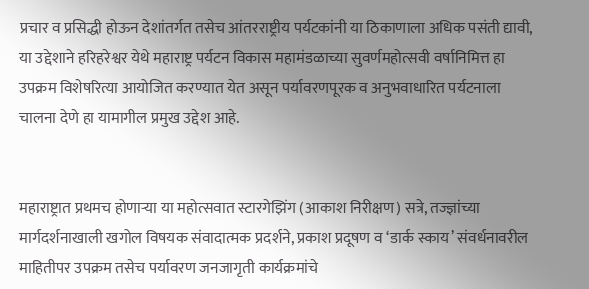प्रचार व प्रसिद्धी होऊन देशांतर्गत तसेच आंतरराष्ट्रीय पर्यटकांनी या ठिकाणाला अधिक पसंती द्यावी, या उद्देशाने हरिहरेश्वर येथे महाराष्ट्र पर्यटन विकास महामंडळाच्या सुवर्णमहोत्सवी वर्षानिमित्त हा उपक्रम विशेषरित्या आयोजित करण्यात येत असून पर्यावरणपूरक व अनुभवाधारित पर्यटनाला चालना देणे हा यामागील प्रमुख उद्देश आहे.


महाराष्ट्रात प्रथमच होणाऱ्या या महोत्सवात स्टारगेझिंग (आकाश निरीक्षण) सत्रे, तज्ज्ञांच्या मार्गदर्शनाखाली खगोल विषयक संवादात्मक प्रदर्शने, प्रकाश प्रदूषण व ‘डार्क स्काय’ संवर्धनावरील माहितीपर उपक्रम तसेच पर्यावरण जनजागृती कार्यक्रमांचे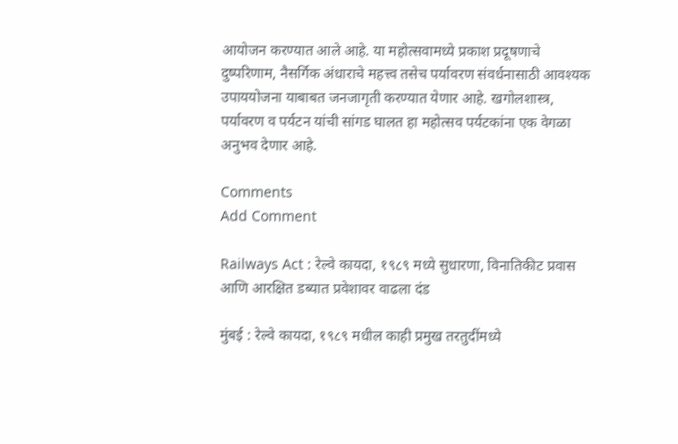आयोजन करण्यात आले आहे. या महोत्सवामध्ये प्रकाश प्रदूषणाचे दुष्परिणाम, नैसर्गिक अंधाराचे महत्त्व तसेच पर्यावरण संवर्धनासाठी आवश्यक उपाययोजना याबाबत जनजागृती करण्यात येणार आहे. खगोलशास्त्र, पर्यावरण व पर्यटन यांची सांगड घालत हा महोत्सव पर्यटकांना एक वेगळा अनुभव देणार आहे.

Comments
Add Comment

Railways Act : रेल्वे कायदा, १९८९ मध्ये सुधारणा, विनातिकीट प्रवास आणि आरक्षित डब्यात प्रवेशावर वाढला दंड

मुंबई : रेल्वे कायदा, १९८९ मधील काही प्रमुख तरतुदींमध्ये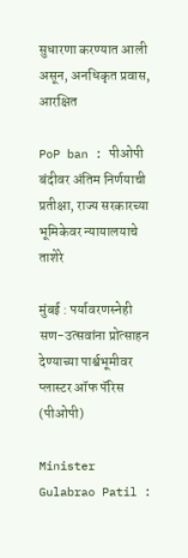सुधारणा करण्यात आली असून, अनधिकृत प्रवास, आरक्षित

PoP ban : पीओपी बंदीवर अंतिम निर्णयाची प्रतीक्षा, राज्य सरकारच्या भूमिकेवर न्यायालयाचे ताशेरे

मुंबई : पर्यावरणस्नेही सण-उत्सवांना प्रोत्साहन देण्याच्या पार्श्वभूमीवर प्लास्टर ऑफ पॅरिस (पीओपी)

Minister Gulabrao Patil :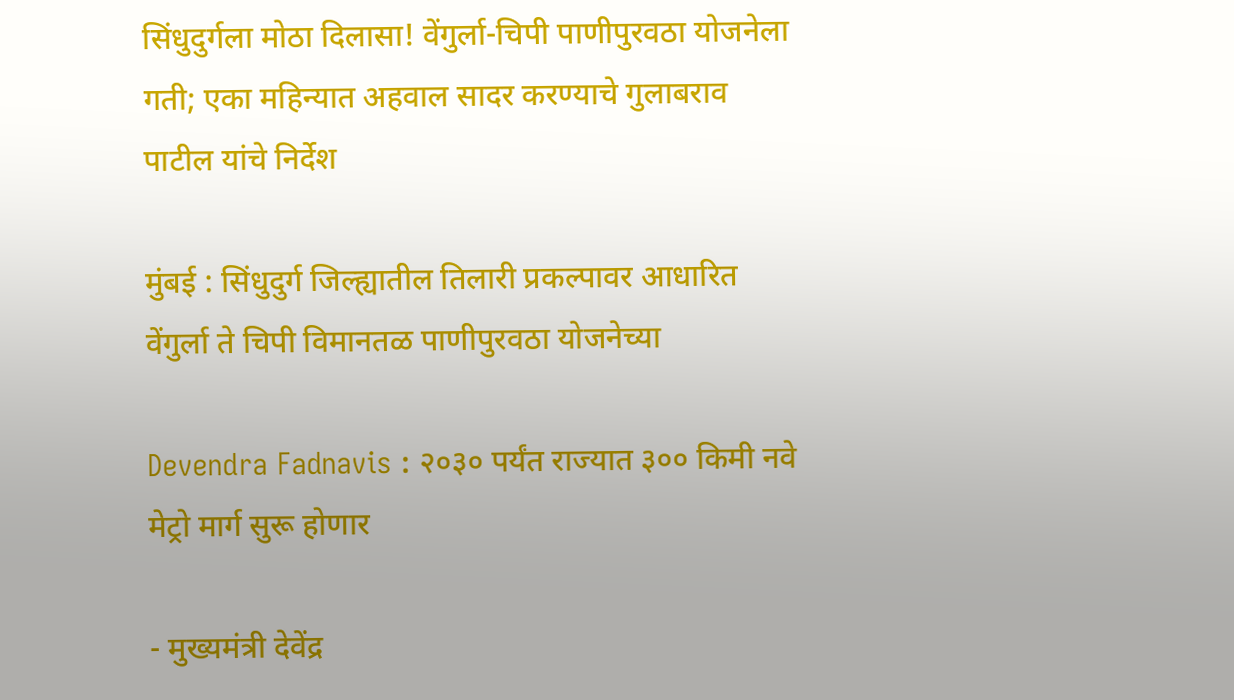सिंधुदुर्गला मोठा दिलासा! वेंगुर्ला-चिपी पाणीपुरवठा योजनेला गती; एका महिन्यात अहवाल सादर करण्याचे गुलाबराव पाटील यांचे निर्देश

मुंबई : सिंधुदुर्ग जिल्ह्यातील तिलारी प्रकल्पावर आधारित वेंगुर्ला ते चिपी विमानतळ पाणीपुरवठा योजनेच्या

Devendra Fadnavis : २०३० पर्यंत राज्यात ३०० किमी नवे मेट्रो मार्ग सुरू होणार

- मुख्यमंत्री देवेंद्र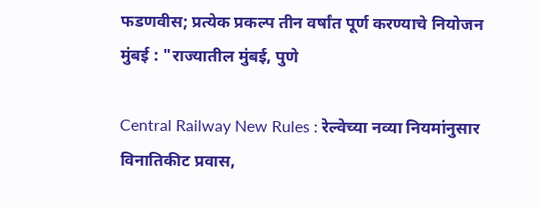फडणवीस; प्रत्येक प्रकल्प तीन वर्षांत पूर्ण करण्याचे नियोजन मुंबई : "राज्यातील मुंबई, पुणे

Central Railway New Rules : रेल्वेच्या नव्या नियमांनुसार विनातिकीट प्रवास,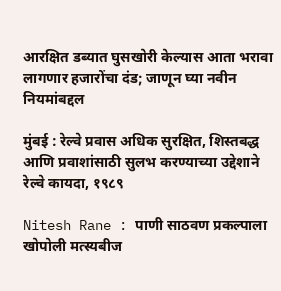आरक्षित डब्यात घुसखोरी केल्यास आता भरावा लागणार हजारोंचा दंड; जाणून घ्या नवीन नियमांबद्दल

मुंबई : रेल्वे प्रवास अधिक सुरक्षित, शिस्तबद्ध आणि प्रवाशांसाठी सुलभ करण्याच्या उद्देशाने रेल्वे कायदा, १९८९

Nitesh Rane : पाणी साठवण प्रकल्पाला खोपोली मत्स्यबीज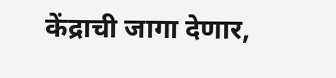केंद्राची जागा देणार,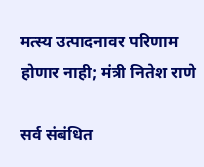मत्स्य उत्पादनावर परिणाम होणार नाही; मंत्री नितेश राणे

सर्व संबंधित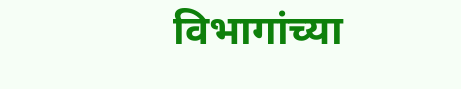विभागांच्या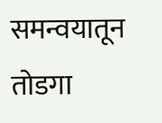समन्वयातून तोडगा